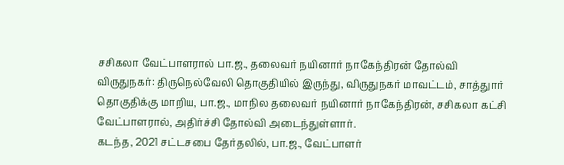சசிகலா வேட்பாளரால் பா.ஜ., தலைவர் நயினார் நாகேந்திரன் தோல்வி
விருதுநகர்: திருநெல்வேலி தொகுதியில் இருந்து, விருதுநகர் மாவட்டம், சாத்துார் தொகுதிக்கு மாறிய, பா.ஜ., மாநில தலைவர் நயினார் நாகேந்திரன், சசிகலா கட்சி வேட்பாளரால், அதிர்ச்சி தோல்வி அடைந்துள்ளார்.
கடந்த, 2021 சட்டசபை தேர்தலில், பா.ஜ., வேட்பாளர்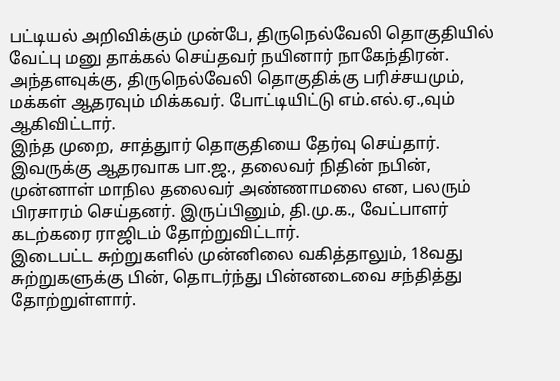பட்டியல் அறிவிக்கும் முன்பே, திருநெல்வேலி தொகுதியில் வேட்பு மனு தாக்கல் செய்தவர் நயினார் நாகேந்திரன். அந்தளவுக்கு, திருநெல்வேலி தொகுதிக்கு பரிச்சயமும், மக்கள் ஆதரவும் மிக்கவர். போட்டியிட்டு எம்.எல்.ஏ.,வும் ஆகிவிட்டார்.
இந்த முறை, சாத்துார் தொகுதியை தேர்வு செய்தார். இவருக்கு ஆதரவாக பா.ஜ., தலைவர் நிதின் நபின், முன்னாள் மாநில தலைவர் அண்ணாமலை என, பலரும் பிரசாரம் செய்தனர். இருப்பினும், தி.மு.க., வேட்பாளர் கடற்கரை ராஜிடம் தோற்றுவிட்டார்.
இடைபட்ட சுற்றுகளில் முன்னிலை வகித்தாலும், 18வது சுற்றுகளுக்கு பின், தொடர்ந்து பின்னடைவை சந்தித்து தோற்றுள்ளார்.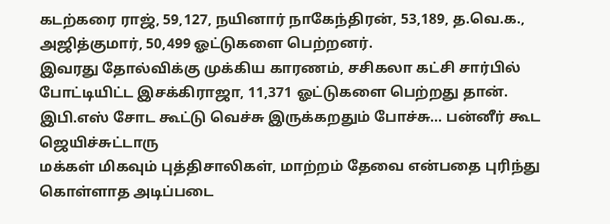கடற்கரை ராஜ், 59,127, நயினார் நாகேந்திரன், 53,189, த.வெ.க., அஜித்குமார், 50,499 ஓட்டுகளை பெற்றனர்.
இவரது தோல்விக்கு முக்கிய காரணம், சசிகலா கட்சி சார்பில் போட்டியிட்ட இசக்கிராஜா, 11,371 ஓட்டுகளை பெற்றது தான்.
இபி.எஸ் சோட கூட்டு வெச்சு இருக்கறதும் போச்சு... பன்னீர் கூட ஜெயிச்சுட்டாரு
மக்கள் மிகவும் புத்திசாலிகள், மாற்றம் தேவை என்பதை புரிந்து கொள்ளாத அடிப்படை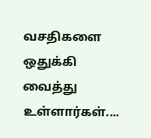வசதிகளை ஒதுக்கி வைத்து உள்ளார்கள்....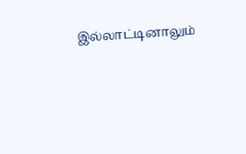இல்லாட்டினாலும்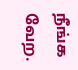நீங்க வேற.